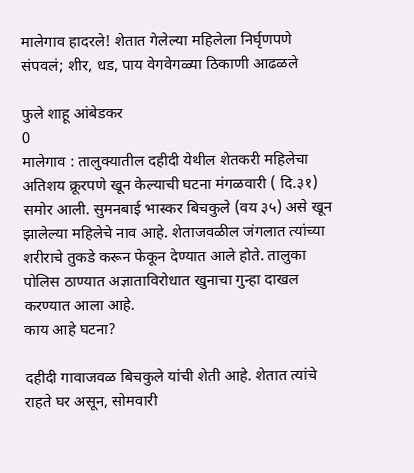मालेगाव हादरले! शेतात गेलेल्या महिलेला निर्घृणपणे संपवलं; शीर, धड, पाय वेगवेगळ्या ठिकाणी आढळले

फुले शाहू आंबेडकर
0
मालेगाव : तालुक्यातील दहीदी येथील शेतकरी महिलेचा अतिशय क्रूरपणे खून केल्याची घटना मंगळवारी ( दि.३१) समोर आली. सुमनबाई भास्कर बिचकुले (वय ३५) असे खून झालेल्या महिलेचे नाव आहे. शेताजवळील जंगलात त्यांच्या शरीराचे तुकडे करून फेकून देण्यात आले होते. तालुका पोलिस ठाण्यात अज्ञाताविरोधात खुनाचा गुन्हा दाखल करण्यात आला आहे.
काय आहे घटना?

दहीदी गावाजवळ बिचकुले यांची शेती आहे. शेतात त्यांचे राहते घर असून, सोमवारी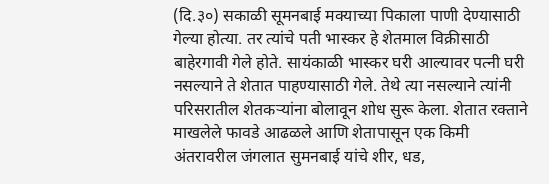(दि.३०) सकाळी सूमनबाई मक्याच्या पिकाला पाणी देण्यासाठी गेल्या होत्या. तर त्यांचे पती भास्कर हे शेतमाल विक्रीसाठी बाहेरगावी गेले होते. सायंकाळी भास्कर घरी आल्यावर पत्नी घरी नसल्याने ते शेतात पाहण्यासाठी गेले. तेथे त्या नसल्याने त्यांनी परिसरातील शेतकऱ्यांना बोलावून शोध सुरू केला. शेतात रक्ताने माखलेले फावडे आढळले आणि शेतापासून एक किमी अंतरावरील जंगलात सुमनबाई यांचे शीर, धड,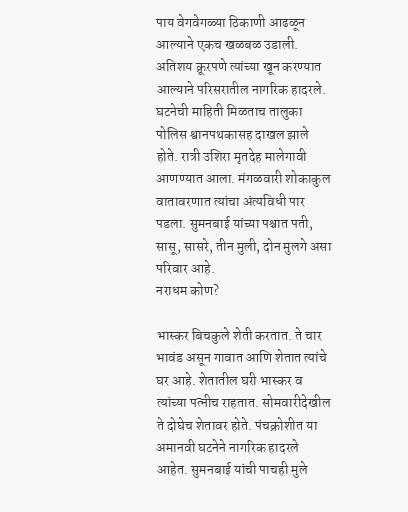पाय वेगवेगळ्या ठिकाणी आढळून आल्याने एकच खळबळ उडाली. अतिशय क्रूरपणे त्यांच्या खून करण्यात आल्याने परिसरातील नागरिक हादरले. घटनेची माहिती मिळताच तालुका पोलिस श्वानपथकासह दाखल झाले होते. रात्री उशिरा मृतदेह मालेगावी आणण्यात आला. मंगळवारी शोकाकुल वातावरणात त्यांचा अंत्यविधी पार पडला. सुमनबाई यांच्या पश्चात पती, सासू, सासरे, तीन मुली, दोन मुलगे असा परिवार आहे.
नराधम कोण?

भास्कर बिचकुले शेती करतात. ते चार भावंड असून गावात आणि शेतात त्यांचे घर आहे. शेतातील घरी भास्कर व त्यांच्या पत्नीच राहतात. सोमवारीदेखील ते दोघेच शेतावर होते. पंचक्रोशीत या अमानवी घटनेने नागरिक हादरले आहेत. सुमनबाई यांची पाचही मुले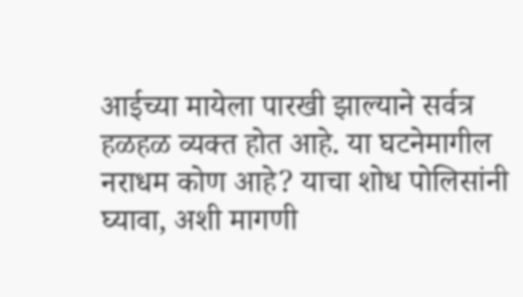आईच्या मायेला पारखी झाल्याने सर्वत्र हळहळ व्यक्त होत आहे. या घटनेमागील नराधम कोण आहे? याचा शोध पोलिसांनी घ्यावा, अशी मागणी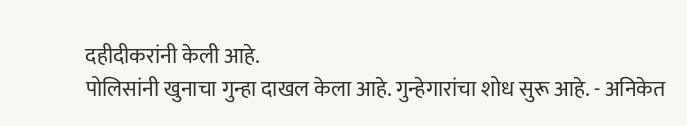दहीदीकरांनी केली आहे.
पोलिसांनी खुनाचा गुन्हा दाखल केला आहे. गुन्हेगारांचा शोध सुरू आहे. - अनिकेत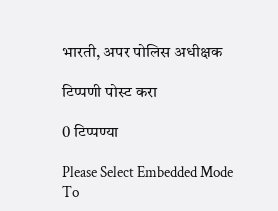भारती, अपर पोलिस अधीक्षक

टिप्पणी पोस्ट करा

0 टिप्पण्या

Please Select Embedded Mode To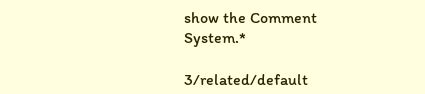show the Comment System.*

3/related/default